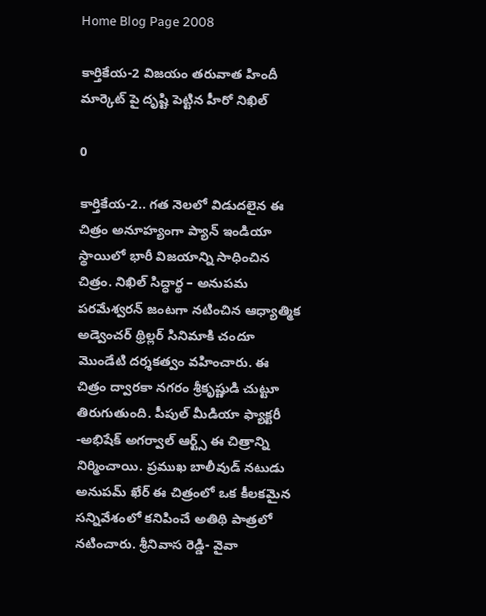Home Blog Page 2008

కార్తికేయ-2 విజయం తరువాత హిందీ మార్కెట్ పై దృష్టి పెట్టిన హీరో నిఖిల్

0

కార్తికేయ-2.. గత నెలలో విడుదలైన ఈ చిత్రం అనూహ్యంగా ప్యాన్ ఇండియా స్థాయిలో భారీ విజయాన్ని సాధించిన చిత్రం. నిఖిల్ సిద్ధార్థ – అనుపమ పరమేశ్వరన్ జంటగా నటించిన ఆధ్యాత్మిక అడ్వెంచర్ థ్రిల్లర్ సినిమాకి చందూ మొండేటి దర్శకత్వం వహించారు. ఈ చిత్రం ద్వారకా నగరం శ్రీకృష్ణుడి చుట్టూ తిరుగుతుంది. పీపుల్ మీడియా ఫ్యాక్టరీ -అభిషేక్ అగర్వాల్ ఆర్ట్స్ ఈ చిత్రాన్ని నిర్మించాయి. ప్రముఖ బాలీవుడ్ నటుడు అనుపమ్ ఖేర్ ఈ చిత్రంలో ఒక కీలకమైన సన్నివేశంలో కనిపించే అతిథి పాత్రలో నటించారు. శ్రీనివాస రెడ్డి- వైవా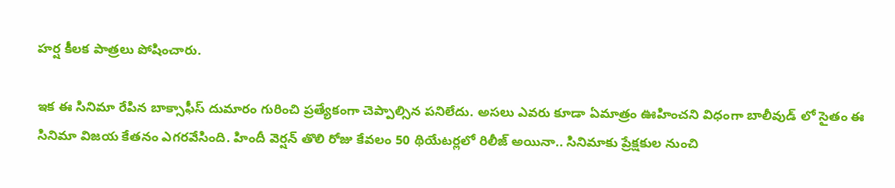హర్ష కీలక పాత్రలు పోషించారు.

ఇక ఈ సినిమా రేపిన బాక్సాఫీస్ దుమారం గురించి ప్రత్యేకంగా చెప్పాల్సిన పనిలేదు. అసలు ఎవరు కూడా ఏమాత్రం ఊహించని విధంగా బాలీవుడ్ లో సైతం ఈ సినిమా విజయ కేతనం ఎగరవేసింది. హిందీ వెర్షన్ తొలి రోజు కేవలం 50 థియేటర్లలో రిలీజ్ అయినా.. సినిమాకు ప్రేక్షకుల నుంచి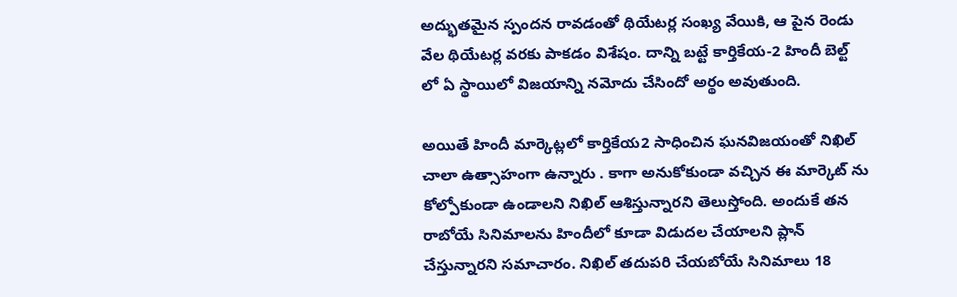అద్భుతమైన స్పందన రావడంతో థియేటర్ల సంఖ్య వేయికి, ఆ పైన రెండు వేల థియేటర్ల వరకు పాకడం విశేషం. దాన్ని బట్టే కార్తికేయ-2 హిందీ బెల్ట్ లో ఏ స్థాయిలో విజయాన్ని నమోదు చేసిందో అర్థం అవుతుంది.

అయితే హిందీ మార్కెట్లలో కార్తికేయ2 సాధించిన ఘనవిజయంతో నిఖిల్ చాలా ఉత్సాహంగా ఉన్నారు . కాగా అనుకోకుండా వచ్చిన ఈ మార్కెట్ ను కోల్పోకుండా ఉండాలని నిఖిల్ ఆశిస్తున్నారని తెలుస్తోంది. అందుకే తన రాబోయే సినిమాలను హిందీలో కూడా విడుదల చేయాలని ప్లాన్ చేస్తున్నారని సమాచారం. నిఖిల్ తదుపరి చేయబోయే సినిమాలు 18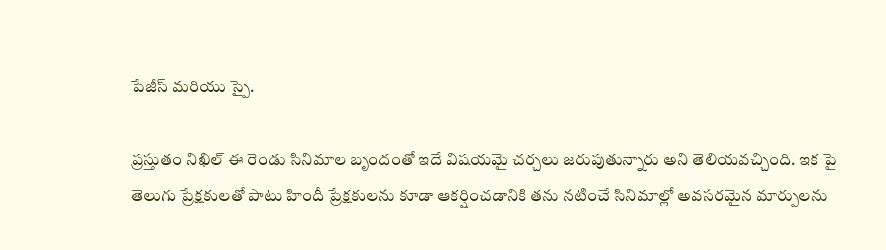పేజీస్ మరియు స్పై.

ప్రస్తుతం నిఖిల్ ఈ రెండు సినిమాల బృందంతో ఇదే విషయమై చర్చలు జరుపుతున్నారు అని తెలియవచ్చింది. ఇక పై తెలుగు ప్రేక్షకులతో పాటు హిందీ ప్రేక్షకులను కూడా ఆకర్షించడానికి తను నటించే సినిమాల్లో అవసరమైన మార్పులను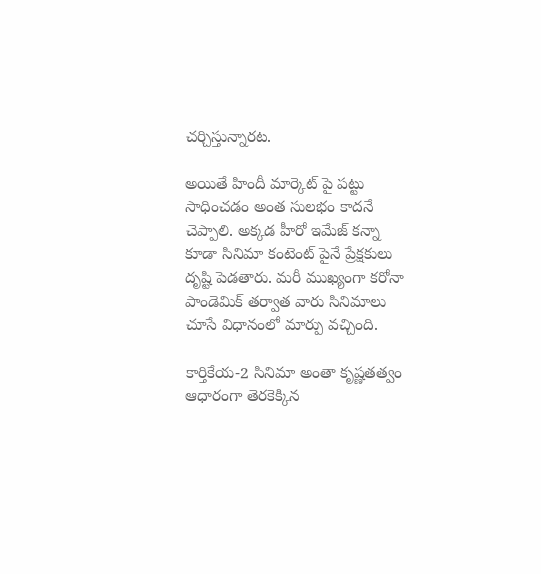చర్చిస్తున్నారట.

అయితే హిందీ మార్కెట్ పై పట్టు సాధించడం అంత సులభం కాదనే చెప్పాలి. అక్కడ హీరో ఇమేజ్ కన్నా కూడా సినిమా కంటెంట్ పైనే ప్రేక్షకులు దృష్టి పెడతారు. మరీ ముఖ్యంగా కరోనా పాండెమిక్ తర్వాత వారు సినిమాలు చూసే విధానంలో మార్పు వచ్చింది.

కార్తికేయ-2 సినిమా అంతా కృష్ణతత్వం ఆధారంగా తెరకెక్కిన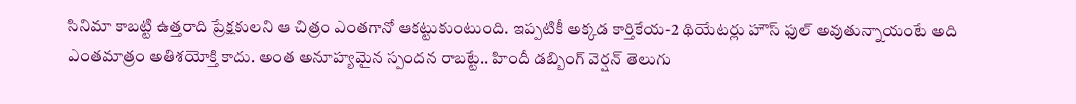సినిమా కాబట్టి ఉత్తరాది ప్రేక్షకులని ఆ చిత్రం ఎంతగానో ఆకట్టుకుంటుంది. ఇప్పటికీ అక్కడ కార్తికేయ-2 థియేటర్లు హౌస్ ఫుల్ అవుతున్నాయంటే అది ఎంతమాత్రం అతిశయోక్తి కాదు. అంత అనూహ్యమైన స్పందన రాబట్టే.. హిందీ డబ్బింగ్ వెర్షన్ తెలుగు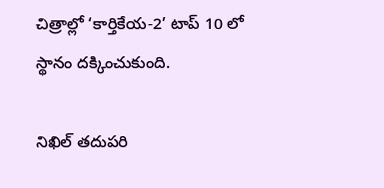చిత్రాల్లో ‘కార్తికేయ-2’ టాప్ 10 లో స్థానం దక్కించుకుంది.

నిఖిల్ తదుపరి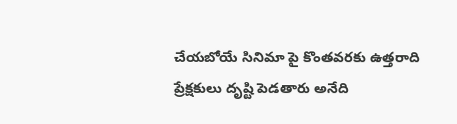చేయబోయే సినిమా పై కొంతవరకు ఉత్తరాది ప్రేక్షకులు దృష్టి పెడతారు అనేది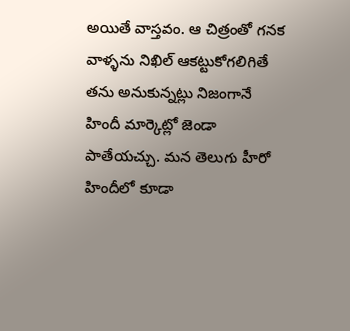అయితే వాస్తవం. ఆ చిత్రంతో గనక వాళ్ళను నిఖిల్ ఆకట్టుకోగలిగితే తను అనుకున్నట్లు నిజంగానే హిందీ మార్కెట్లో జెండా పాతేయచ్చు. మన తెలుగు హీరో హిందీలో కూడా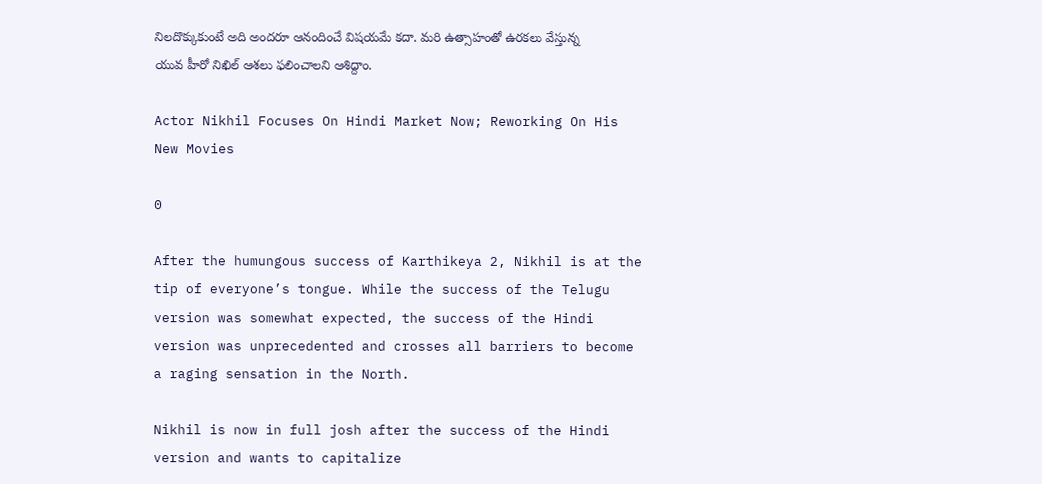నిలదొక్కుకుంటే అది అందరూ ఆనందించే విషయమే కదా. మరి ఉత్సాహంతో ఉరకలు వేస్తున్న యువ హీరో నిఖిల్ ఆశలు ఫలించాలని ఆశిద్దాం.

Actor Nikhil Focuses On Hindi Market Now; Reworking On His New Movies

0

After the humungous success of Karthikeya 2, Nikhil is at the tip of everyone’s tongue. While the success of the Telugu version was somewhat expected, the success of the Hindi version was unprecedented and crosses all barriers to become a raging sensation in the North.

Nikhil is now in full josh after the success of the Hindi version and wants to capitalize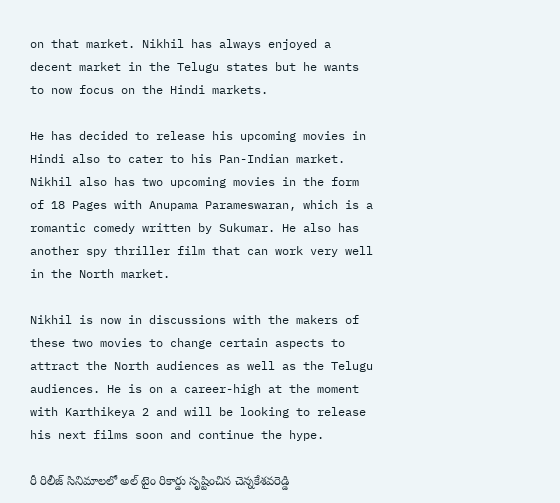on that market. Nikhil has always enjoyed a decent market in the Telugu states but he wants to now focus on the Hindi markets.

He has decided to release his upcoming movies in Hindi also to cater to his Pan-Indian market. Nikhil also has two upcoming movies in the form of 18 Pages with Anupama Parameswaran, which is a romantic comedy written by Sukumar. He also has another spy thriller film that can work very well in the North market.

Nikhil is now in discussions with the makers of these two movies to change certain aspects to attract the North audiences as well as the Telugu audiences. He is on a career-high at the moment with Karthikeya 2 and will be looking to release his next films soon and continue the hype.

రీ రిలీజ్ సినిమాలలో అల్ టైం రికార్డు సృష్టించిన చెన్నకేశవరెడ్డి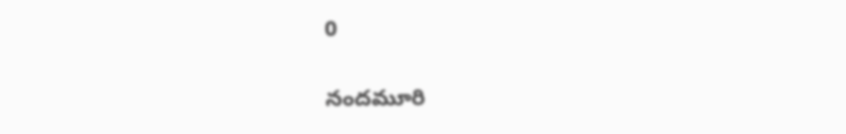0

నందమూరి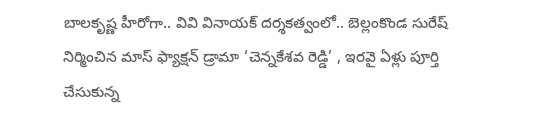బాలకృష్ణ హీరోగా.. వివి వినాయక్ దర్శకత్వంలో.. బెల్లంకొండ సురేష్ నిర్మించిన మాస్ ఫ్యాక్షన్ డ్రామా ‘చెన్నకేశవ రెడ్డి’ , ఇరవై ఏళ్లు పూర్తి చేసుకున్న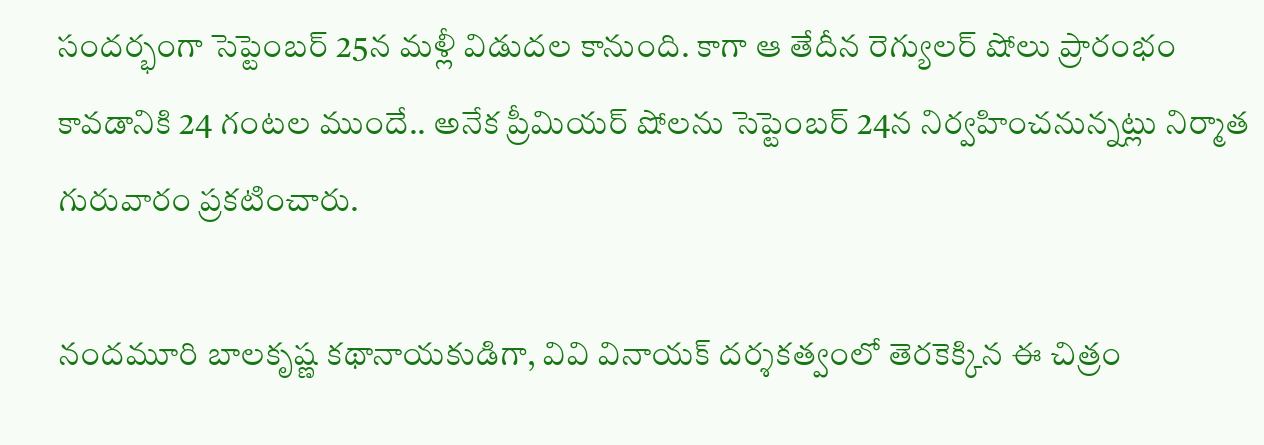సందర్భంగా సెప్టెంబర్ 25న మళ్లీ విడుదల కానుంది. కాగా ఆ తేదీన రెగ్యులర్ షోలు ప్రారంభం కావడానికి 24 గంటల ముందే.. అనేక ప్రీమియర్ షోలను సెప్టెంబర్ 24న నిర్వహించనున్నట్లు నిర్మాత గురువారం ప్రకటించారు.

నందమూరి బాలకృష్ణ కథానాయకుడిగా, వివి వినాయక్ దర్శకత్వంలో తెరకెక్కిన ఈ చిత్రం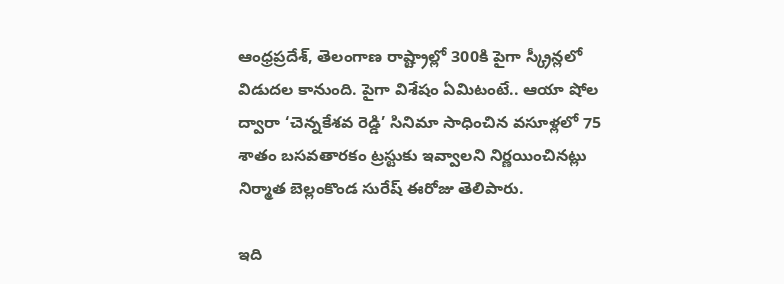ఆంధ్రప్రదేశ్, తెలంగాణ రాష్ట్రాల్లో 300కి పైగా స్క్రీన్లలో విడుదల కానుంది. పైగా విశేషం ఏమిటంటే.. ఆయా షోల ద్వారా ‘చెన్నకేశవ రెడ్డి’ సినిమా సాధించిన వసూళ్లలో 75 శాతం బసవతారకం ట్రస్టుకు ఇవ్వాలని నిర్ణయించినట్లు నిర్మాత బెల్లంకొండ సురేష్ ఈరోజు తెలిపారు.

ఇది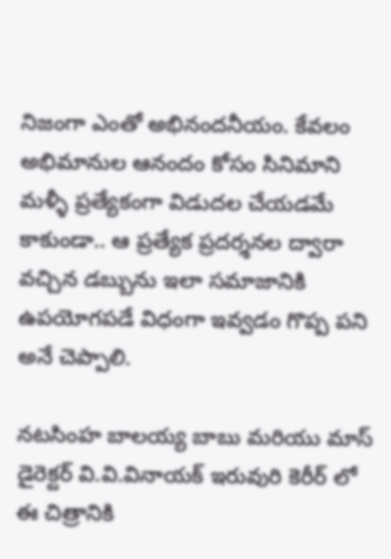నిజంగా ఎంతో అభినందనీయం. కేవలం అభిమానుల ఆనందం కోసం సినిమాని మళ్ళీ ప్రత్యేకంగా విడుదల చేయడమే కాకుండా.. ఆ ప్రత్యేక ప్రదర్శనల ద్వారా వచ్చిన డబ్బును ఇలా సమాజానికి ఉపయోగపడే విధంగా ఇవ్వడం గొప్ప పని అనే చెప్పాలి.

నటసింహ బాలయ్య బాబు మరియు మాస్ డైరెక్టర్ వి.వి.వినాయక్ ఇరువురి కెరీర్ లో ఈ చిత్రానికి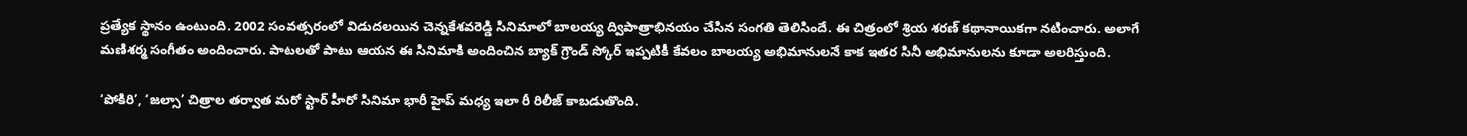ప్రత్యేక స్థానం ఉంటుంది. 2002 సంవత్సరంలో విడుదలయిన చెన్నకేశవరెడ్డి సినిమాలో బాలయ్య ద్విపాత్రాభినయం చేసిన సంగతి తెలిసిందే. ఈ చిత్రంలో శ్రియ శరణ్ కథానాయికగా నటించారు. అలాగే మణిశర్మ సంగీతం అందించారు. పాటలతో పాటు ఆయన ఈ సినిమాకి అందించిన బ్యాక్ గ్రౌండ్ స్కోర్ ఇప్పటికీ కేవలం బాలయ్య అభిమానులనే కాక ఇతర సినీ అభిమానులను కూడా అలరిస్తుంది.

‘పోకిరి’, ‘జల్సా’ చిత్రాల తర్వాత మరో స్టార్ హీరో సినిమా భారీ హైప్‌ మధ్య ఇలా రీ రిలీజ్ కాబడుతొంది.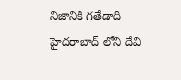నిజానికి గతేడాది హైదరాబాద్ లోని దేవి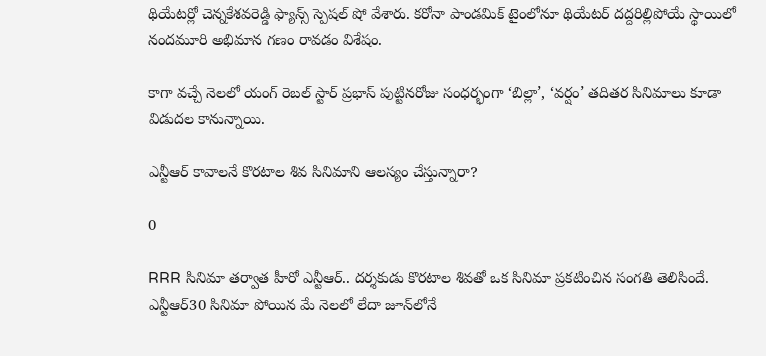థియేటర్లో చెన్నకేశవరెడ్డి ఫ్యాన్స్ స్పెషల్ షో వేశారు. కరోనా పాండమిక్ టైంలోనూ థియేటర్ దద్దరిల్లిపోయే స్థాయిలో నందమూరి అభిమాన గణం రావడం విశేషం.

కాగా వచ్చే నెలలో యంగ్ రెబల్ స్టార్ ప్రభాస్ పుట్టినరోజు సంధర్భంగా ‘బిల్లా’, ‘వర్షం’ తదితర సినిమాలు కూడా విడుదల కానున్నాయి.

ఎన్టీఆర్ కావాలనే కొరటాల శివ సినిమాని ఆలస్యం చేస్తున్నారా?

0

RRR సినిమా తర్వాత హీరో ఎన్టీఆర్.. దర్శకుడు కొరటాల శివతో ఒక సినిమా ప్రకటించిన సంగతి తెలిసిందే. ఎన్టీఆర్30 సినిమా పోయిన మే నెలలో లేదా జూన్‌లోనే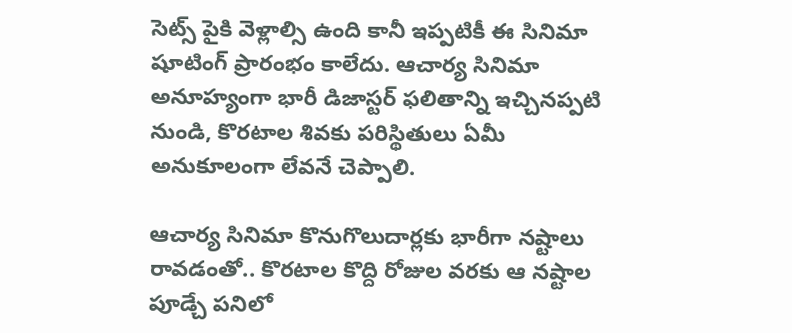సెట్స్‌ పైకి వెళ్లాల్సి ఉంది కానీ ఇప్పటికీ ఈ సినిమా షూటింగ్ ప్రారంభం కాలేదు. ఆచార్య సినిమా అనూహ్యంగా భారీ డిజాస్టర్ ఫలితాన్ని ఇచ్చినప్పటి నుండి, కొరటాల శివకు పరిస్థితులు ఏమీ అనుకూలంగా లేవనే చెప్పాలి.

ఆచార్య సినిమా కొనుగొలుదార్లకు భారీగా నష్టాలు రావడంతో.. కొరటాల కొద్ది రోజుల వరకు ఆ నష్టాల పూడ్చే పనిలో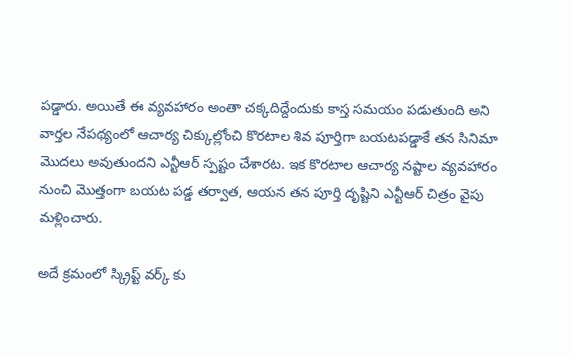పడ్డారు. అయితే ఈ వ్యవహారం అంతా చక్కదిద్దేందుకు కాస్త సమయం పడుతుంది అని వార్తల నేపథ్యంలో ఆచార్య చిక్కుల్లోంచి కొరటాల శివ పూర్తిగా బయటపడ్డాకే తన సినిమా మొదలు అవుతుందని ఎన్టీఆర్ స్పష్టం చేశారట. ఇక కొరటాల ఆచార్య నష్టాల వ్యవహారం నుంచి మొత్తంగా బయట పడ్డ తర్వాత, ఆయన తన పూర్తి దృష్టిని ఎన్టీఆర్ చిత్రం వైపు మళ్లించారు.

అదే క్రమంలో స్క్రిప్ట్‌ వర్క్ కు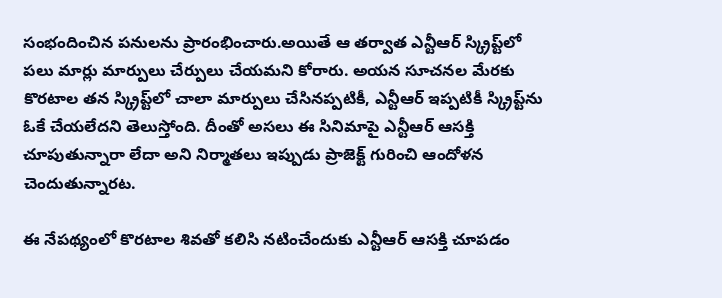సంభందించిన పనులను ప్రారంభించారు.అయితే ఆ తర్వాత ఎన్టీఆర్ స్క్రిప్ట్‌లో పలు మార్లు మార్పులు చేర్పులు చేయమని కోరారు. అయన సూచనల మేరకు కొరటాల తన స్క్రిప్ట్‌లో చాలా మార్పులు చేసినప్పటికీ, ఎన్టీఆర్ ఇప్పటికీ స్క్రిప్ట్‌ను ఓకే చేయలేదని తెలుస్తోంది. దీంతో అసలు ఈ సినిమాపై ఎన్టీఆర్ ఆసక్తి చూపుతున్నారా లేదా అని నిర్మాతలు ఇప్పుడు ప్రాజెక్ట్ గురించి ఆందోళన చెందుతున్నారట.

ఈ నేపథ్యంలో కొరటాల శివతో కలిసి నటించేందుకు ఎన్టీఆర్ ఆసక్తి చూపడం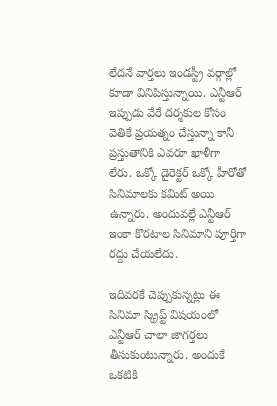లేదనే వార్తలు ఇండస్ట్రీ వర్గాల్లో కూడా వినిపిస్తున్నాయి. ఎన్టీఆర్ ఇప్పుడు వేరే దర్శకుల కోసం వెతికే ప్రయత్నం చేస్తున్నా కానీ ప్రస్తుతానికి ఎవరూ ఖాళీగా లేరు. ఒక్కో డైరెక్టర్ ఒక్కో హీరోతో సినిమాలకు కమిట్ అయి ఉన్నారు. అందువల్లే ఎన్టీఆర్ ఇంకా కొరటాల సినిమాని పూర్తిగా రద్దు చేయలేదు.

ఇదివరకే చెప్పుకున్నట్లు ఈ సినిమా స్క్రిప్ట్ విషయంలో ఎన్టీఆర్ చాలా జాగర్తలు తీసుకుంటున్నారు. అందుకే ఒకటికి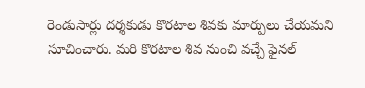రెండుసార్లు దర్శకుడు కొరటాల శివకు మార్పులు చేయమని సూచించారు. మరి కొరటాల శివ నుంచి వచ్చే ఫైనల్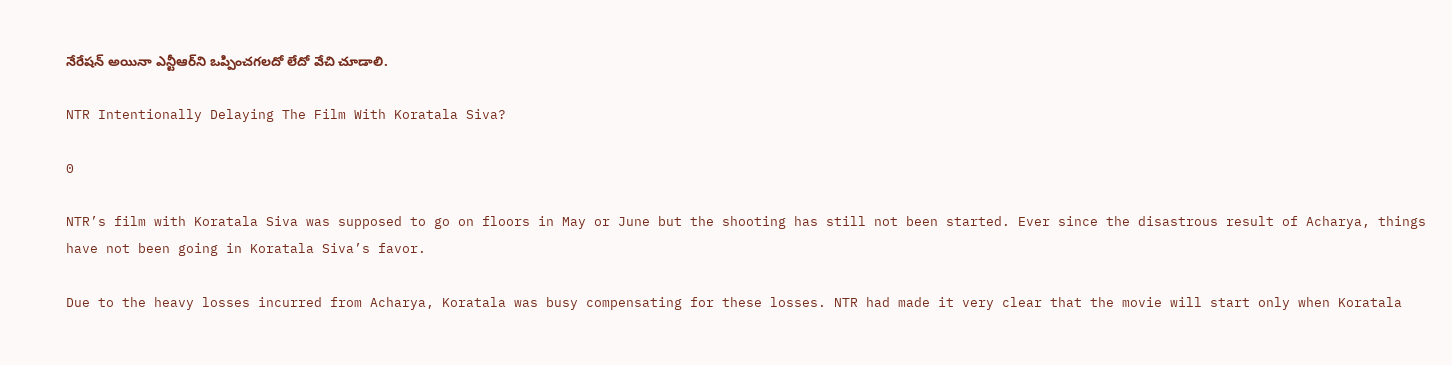నేరేషన్ అయినా ఎన్టీఆర్‌ని ఒప్పించగలదో లేదో వేచి చూడాలి.

NTR Intentionally Delaying The Film With Koratala Siva?

0

NTR’s film with Koratala Siva was supposed to go on floors in May or June but the shooting has still not been started. Ever since the disastrous result of Acharya, things have not been going in Koratala Siva’s favor.

Due to the heavy losses incurred from Acharya, Koratala was busy compensating for these losses. NTR had made it very clear that the movie will start only when Koratala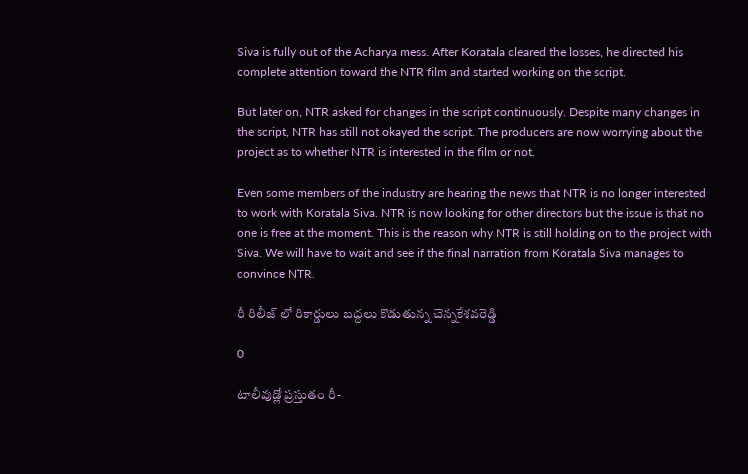Siva is fully out of the Acharya mess. After Koratala cleared the losses, he directed his complete attention toward the NTR film and started working on the script.

But later on, NTR asked for changes in the script continuously. Despite many changes in the script, NTR has still not okayed the script. The producers are now worrying about the project as to whether NTR is interested in the film or not.

Even some members of the industry are hearing the news that NTR is no longer interested to work with Koratala Siva. NTR is now looking for other directors but the issue is that no one is free at the moment. This is the reason why NTR is still holding on to the project with Siva. We will have to wait and see if the final narration from Koratala Siva manages to convince NTR.

రీ రిలీజ్ లో రికార్డులు బద్దలు కొడుతున్న చెన్నకేశవరెడ్డి

0

టాలీవుడ్లో ప్రస్తుతం రీ-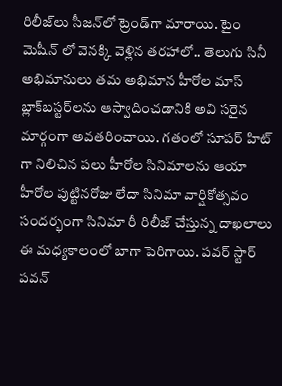రిలీజ్‌లు సీజన్‌లో ట్రెండ్‌గా మారాయి. టైం మెషీన్ లో వెనక్కి వెళ్లిన తరహాలో.. తెలుగు సినీ అభిమానులు తమ అభిమాన హీరోల మాస్ బ్లాక్‌బస్టర్‌లను ఆస్వాదించడానికి అవి సరైన మార్గంగా అవతరించాయి. గతంలో సూపర్ హిట్ గా నిలిచిన పలు హీరోల సినిమాలను ఆయా హీరోల పుట్టినరోజు లేదా సినిమా వార్షికోత్సవం సందర్భంగా సినిమా రీ రిలీజ్ చేస్తున్న దాఖలాలు ఈ మధ్యకాలంలో బాగా పెరిగాయి. పవర్ స్టార్ పవన్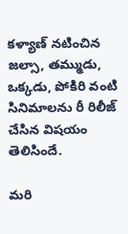కళ్యాణ్ నటించిన జల్సా, తమ్ముడు, ఒక్కడు, పోకిరి వంటి సినిమాలను రీ రిలీజ్ చేసిన విషయం తెలిసిందే.

మరి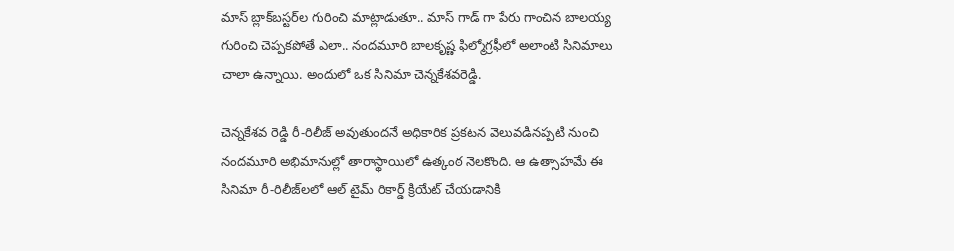మాస్ బ్లాక్‌బస్టర్‌ల గురించి మాట్లాడుతూ.. మాస్ గాడ్ గా పేరు గాంచిన బాలయ్య గురించి చెప్పకపోతే ఎలా.. నందమూరి బాలకృష్ణ ఫిల్మోగ్రఫీలో అలాంటి సినిమాలు చాలా ఉన్నాయి. అందులో ఒక సినిమా చెన్నకేశవరెడ్డి.

చెన్నకేశవ రెడ్డి రీ-రిలీజ్ అవుతుందనే అధికారిక ప్రకటన వెలువడినప్పటి నుంచి నందమూరి అభిమానుల్లో తారాస్థాయిలో ఉత్కంఠ నెలకొంది. ఆ ఉత్సాహమే ఈ సినిమా రీ-రిలీజ్‌లలో ఆల్ టైమ్ రికార్డ్ క్రియేట్ చేయడానికి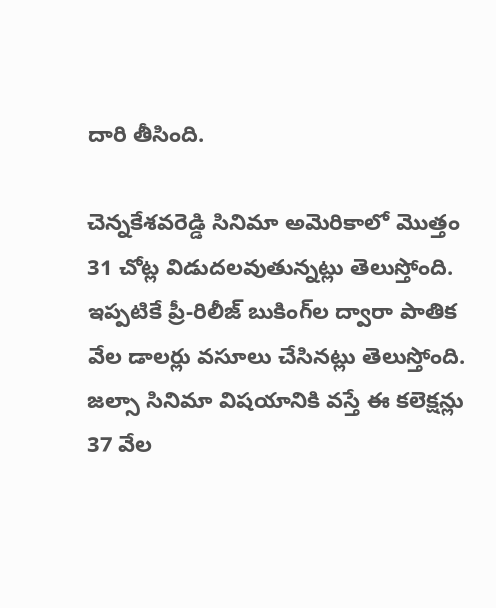దారి తీసింది.

చెన్నకేశవరెడ్డి సినిమా అమెరికాలో మొత్తం 31 చోట్ల విడుదలవుతున్నట్లు తెలుస్తోంది. ఇప్పటికే ప్రీ-రిలీజ్ బుకింగ్‌ల ద్వారా పాతిక వేల డాలర్లు వసూలు చేసినట్లు తెలుస్తోంది. జల్సా సినిమా విషయానికి వస్తే ఈ కలెక్షన్లు 37 వేల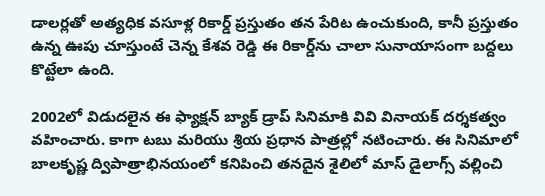డాలర్లతో అత్యధిక వసూళ్ల రికార్డ్ ప్రస్తుతం తన పేరిట ఉంచుకుంది, కానీ ప్రస్తుతం ఉన్న ఊపు చూస్తుంటే చెన్న కేశవ రెడ్డి ఈ రికార్డ్‌ను చాలా సునాయాసంగా బద్దలు కొట్టేలా ఉంది.

2002లో విడుదలైన ఈ ఫ్యాక్షన్ బ్యాక్ డ్రాప్ సినిమాకి వివి వినాయక్ దర్శకత్వం వహించారు. కాగా టబు మరియు శ్రియ ప్రధాన పాత్రల్లో నటించారు. ఈ సినిమాలో బాలకృష్ణ ద్విపాత్రాభినయంలో కనిపించి తనదైన శైలిలో మాస్ డైలాగ్స్ వల్లించి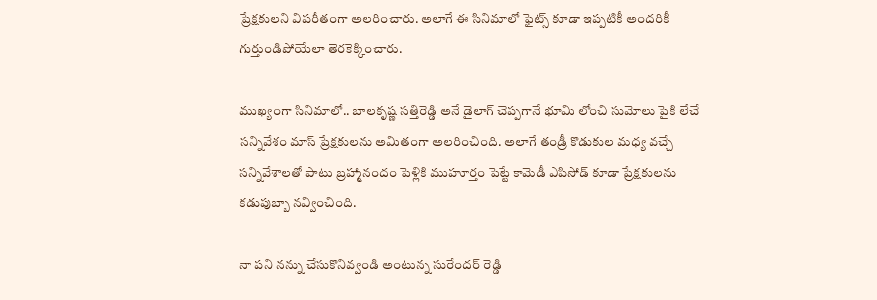ప్రేక్షకులని విపరీతంగా అలరించారు. అలాగే ఈ సినిమాలో ఫైట్స్ కూడా ఇప్పటికీ అందరికీ గుర్తుండిపోయేలా తెరకెక్కించారు.

ముఖ్యంగా సినిమాలో.. బాలకృష్ణ సత్తిరెడ్డి అనే డైలాగ్ చెప్పగానే భూమి లోంచి సుమోలు పైకి లేచే సన్నివేశం మాస్ ప్రేక్షకులను అమితంగా అలరించింది. అలాగే తండ్రీ కొడుకుల మధ్య వచ్చే సన్నివేశాలతో పాటు బ్రహ్మానందం పెళ్లికి ముహూర్తం పెట్టే కామెడీ ఎపిసోడ్ కూడా ప్రేక్షకులను కడుపుబ్బా నవ్వించింది.

నా పని నన్ను చేసుకొనివ్వండి అంటున్న సురేందర్ రెడ్డి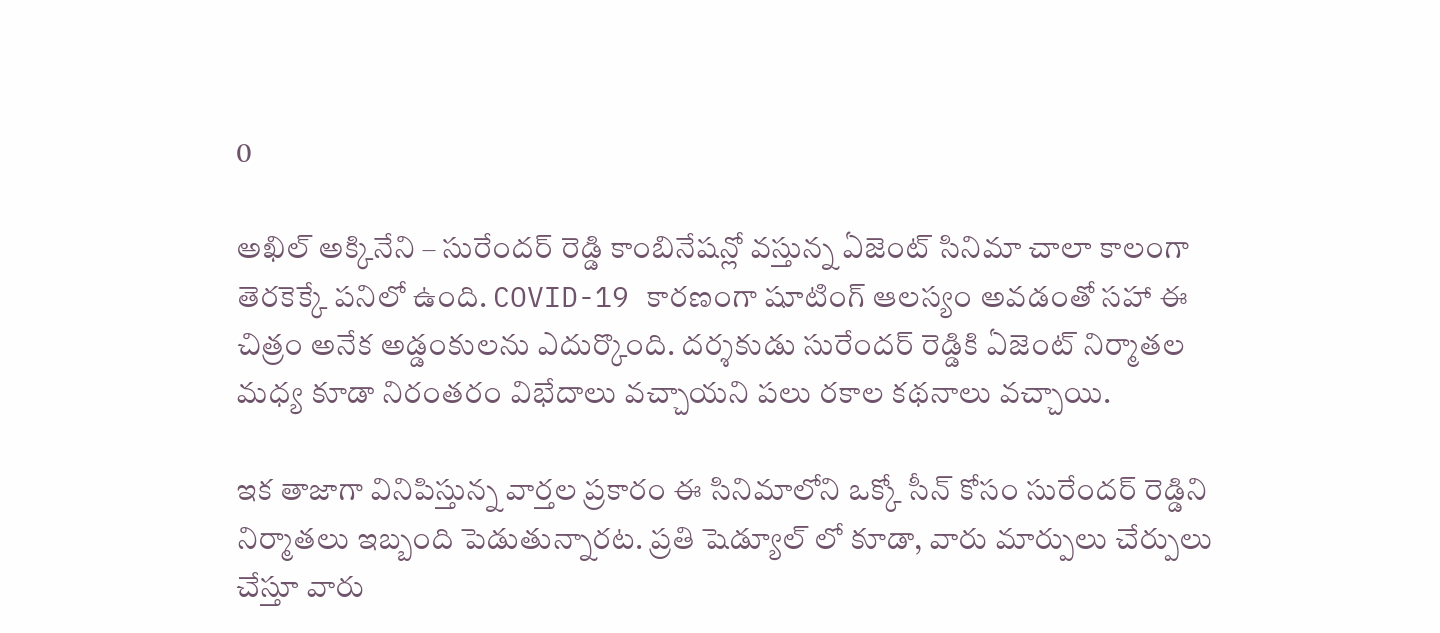0

అఖిల్ అక్కినేని – సురేందర్ రెడ్డి కాంబినేషన్లో వస్తున్న ఏజెంట్ సినిమా చాలా కాలంగా తెరకెక్కే పనిలో ఉంది. COVID-19 కారణంగా షూటింగ్ ఆలస్యం అవడంతో సహా ఈ చిత్రం అనేక అడ్డంకులను ఎదుర్కొంది. దర్శకుడు సురేందర్ రెడ్డికి ఏజెంట్ నిర్మాతల మధ్య కూడా నిరంతరం విభేదాలు వచ్చాయని పలు రకాల కథనాలు వచ్చాయి.

ఇక తాజాగా వినిపిస్తున్న వార్తల ప్రకారం ఈ సినిమాలోని ఒక్కో సీన్ కోసం సురేందర్ రెడ్డిని నిర్మాతలు ఇబ్బంది పెడుతున్నారట. ప్రతి షెడ్యూల్ లో కూడా, వారు మార్పులు చేర్పులు చేస్తూ వారు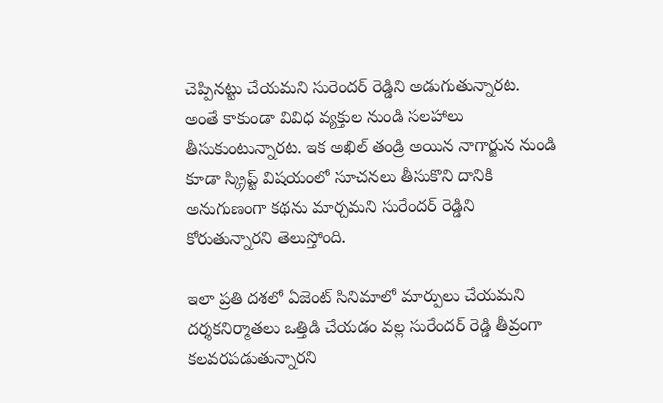చెప్పినట్టు చేయమని సురెందర్ రెడ్డిని అడుగుతున్నారట. అంతే కాకుండా వివిధ వ్యక్తుల నుండి సలహాలు తీసుకుంటున్నారట. ఇక అఖిల్ తండ్రి అయిన నాగార్జున నుండి కూడా స్క్రిప్ట్ విషయంలో సూచనలు తీసుకొని దానికి అనుగుణంగా కథను మార్చమని సురేందర్ రెడ్డిని కోరుతున్నారని తెలుస్తోంది.

ఇలా ప్రతి దశలో ఏజెంట్‌ సినిమాలో మార్పులు చేయమని దర్శకనిర్మాతలు ఒత్తిడి చేయడం వల్ల సురేందర్ రెడ్డి తీవ్రంగా కలవరపడుతున్నారని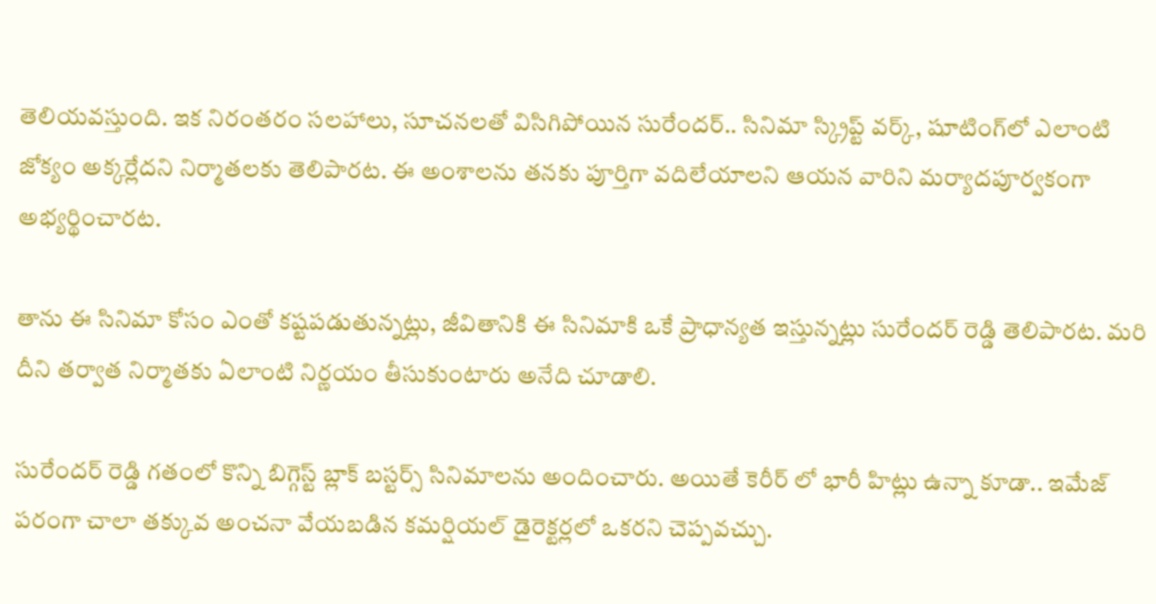తెలియవస్తుంది. ఇక నిరంతరం సలహాలు, సూచనలతో విసిగిపోయిన సురేందర్.. సినిమా స్క్రిప్ట్ వర్క్, షూటింగ్‌లో ఎలాంటి జోక్యం అక్కర్లేదని నిర్మాతలకు తెలిపారట. ఈ అంశాలను తనకు పూర్తిగా వదిలేయాలని ఆయన వారిని మర్యాదపూర్వకంగా అభ్యర్థించారట.

తాను ఈ సినిమా కోసం ఎంతో కష్టపడుతున్నట్లు, జీవితానికి ఈ సినిమాకి ఒకే ప్రాధాన్యత ఇస్తున్నట్లు సురేందర్ రెడ్డి తెలిపారట. మరి దీని తర్వాత నిర్మాతకు ఏలాంటి నిర్ణయం తీసుకుంటారు అనేది చూడాలి.

సురేందర్ రెడ్డి గతంలో కొన్ని బిగ్గెస్ట్ బ్లాక్ బస్టర్స్ సినిమాలను అందించారు. అయితే కెరీర్ లో భారీ హిట్లు ఉన్నా కూడా.. ఇమేజ్ పరంగా చాలా తక్కువ అంచనా వేయబడిన కమర్షియల్ డైరెక్టర్లలో ఒకరని చెప్పవచ్చు.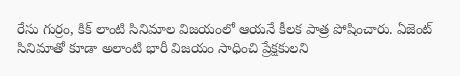రేసు గుర్రం, కిక్ లాంటి సినిమాల విజయంలో ఆయనే కీలక పాత్ర పోషించారు. ఏజెంట్‌ సినిమాతో కూడా అలాంటి భారీ విజయం సాధించి ప్రేక్షకులని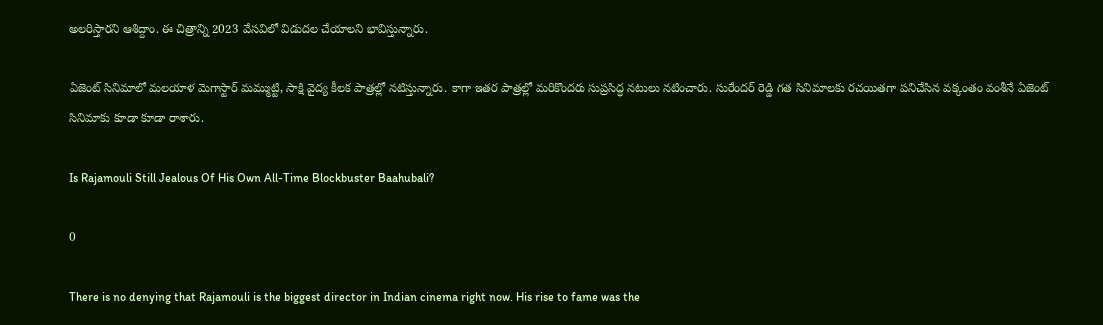అలరిస్తారని ఆశిద్దాం. ఈ చిత్రాన్ని 2023 వేసవిలో విడుదల చేయాలని భావిస్తున్నారు.

ఏజెంట్‌ సినిమాలో మలయాళ మెగాస్టార్ మమ్ముట్టి, సాక్షి వైద్య కీలక పాత్రల్లో నటిస్తున్నారు. కాగా ఇతర పాత్రల్లో మరికొందరు సుప్రసిద్ధ నటులు నటించారు. సురేందర్ రెడ్డి గత సినిమాలకు రచయితగా పనిచేసిన వక్కంతం వంశీనే ఏజెంట్ సినిమాకు కూడా కూడా రాశారు.

Is Rajamouli Still Jealous Of His Own All-Time Blockbuster Baahubali?

0

There is no denying that Rajamouli is the biggest director in Indian cinema right now. His rise to fame was the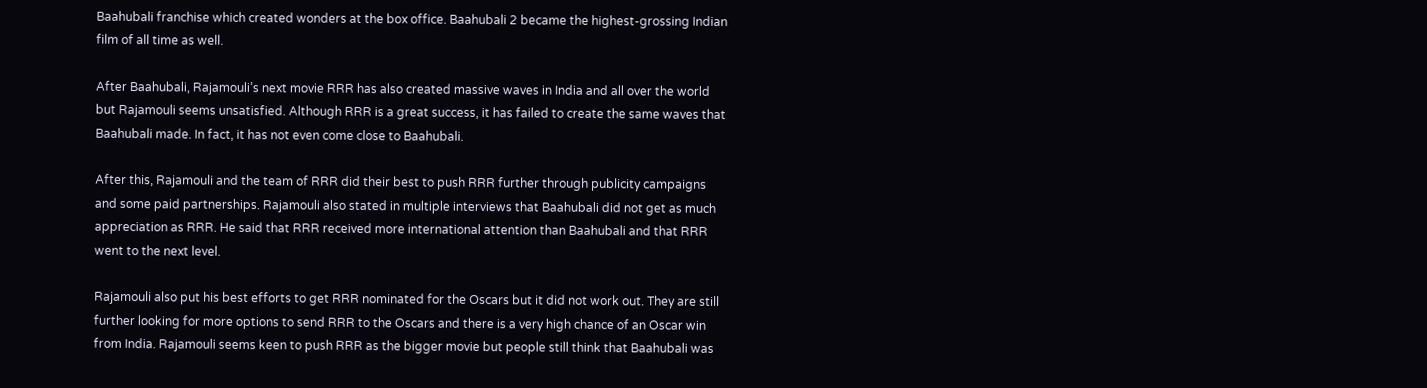Baahubali franchise which created wonders at the box office. Baahubali 2 became the highest-grossing Indian film of all time as well.

After Baahubali, Rajamouli’s next movie RRR has also created massive waves in India and all over the world but Rajamouli seems unsatisfied. Although RRR is a great success, it has failed to create the same waves that Baahubali made. In fact, it has not even come close to Baahubali.

After this, Rajamouli and the team of RRR did their best to push RRR further through publicity campaigns and some paid partnerships. Rajamouli also stated in multiple interviews that Baahubali did not get as much appreciation as RRR. He said that RRR received more international attention than Baahubali and that RRR went to the next level.

Rajamouli also put his best efforts to get RRR nominated for the Oscars but it did not work out. They are still further looking for more options to send RRR to the Oscars and there is a very high chance of an Oscar win from India. Rajamouli seems keen to push RRR as the bigger movie but people still think that Baahubali was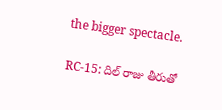the bigger spectacle.

RC-15: దిల్ రాజు తీరుతో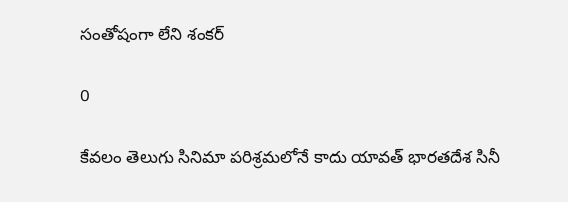సంతోషంగా లేని శంకర్

0

కేవలం తెలుగు సినిమా పరిశ్రమలోనే కాదు యావత్ భారతదేశ సినీ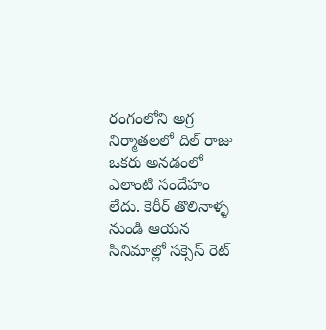రంగంలోని అగ్ర నిర్మాతలలో దిల్ రాజు ఒకరు అనడంలో ఎలాంటి సందేహం లేదు. కెరీర్ తొలినాళ్ళ నుండి ఆయన సినిమాల్లో సక్సెస్ రెట్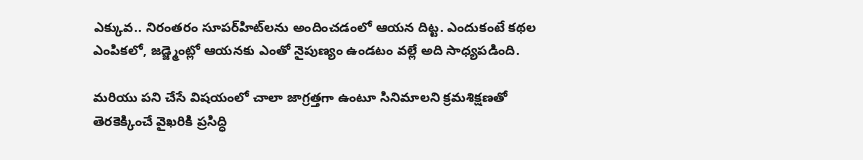ఎక్కువ.. నిరంతరం సూపర్‌హిట్‌లను అందించడంలో ఆయన దిట్ట. ఎందుకంటే కథల ఎంపికలో, జడ్జ్మెంట్లో ఆయనకు ఎంతో నైపుణ్యం ఉండటం వల్లే అది సాధ్యపడింది.

మరియు పని చేసే విషయంలో చాలా జాగ్రత్తగా ఉంటూ సినిమాలని క్రమశిక్షణతో తెరకెక్కించే వైఖరికి ప్రసిద్ధి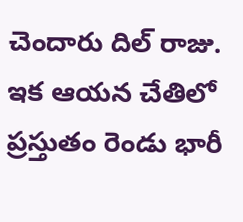చెందారు దిల్ రాజు. ఇక ఆయన చేతిలో ప్రస్తుతం రెండు భారీ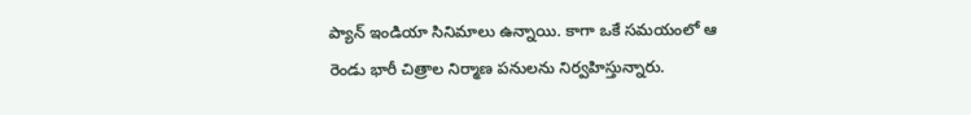ప్యాన్ ఇండియా సినిమాలు ఉన్నాయి. కాగా ఒకే సమయంలో ఆ రెండు భారీ చిత్రాల నిర్మాణ పనులను నిర్వహిస్తున్నారు.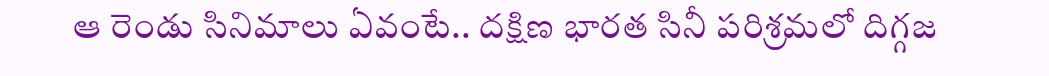ఆ రెండు సినిమాలు ఏవంటే.. దక్షిణ భారత సినీ పరిశ్రమలో దిగ్గజ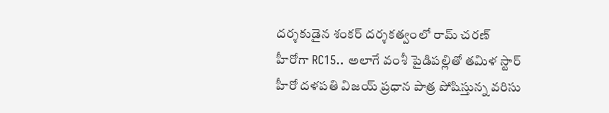దర్శకుడైన శంకర్‌ దర్శకత్వంలో రామ్ చరణ్ హీరోగా RC15.. అలాగే వంశీ పైడిపల్లితో తమిళ స్టార్ హీరో దళపతి విజయ్ ప్రధాన పాత్ర పోషిస్తున్న వరిసు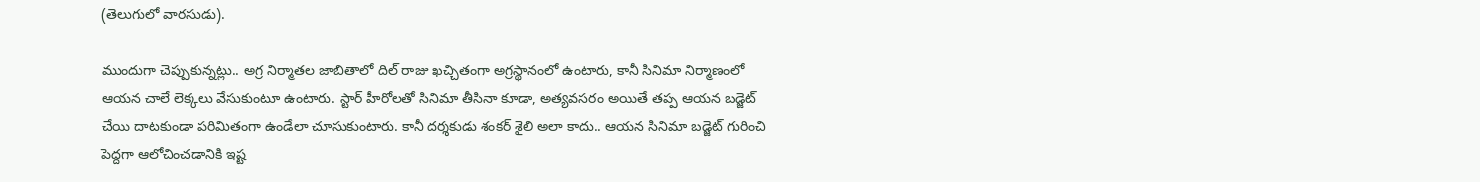(తెలుగులో వారసుడు).

ముందుగా చెప్పుకున్నట్లు.. అగ్ర నిర్మాతల జాబితాలో దిల్ రాజు ఖచ్చితంగా అగ్రస్థానంలో ఉంటారు, కానీ సినిమా నిర్మాణంలో ఆయన చాలే లెక్కలు వేసుకుంటూ ఉంటారు. స్టార్ హీరోలతో సినిమా తీసినా కూడా, అత్యవసరం అయితే తప్ప ఆయన బడ్జెట్ చేయి దాటకుండా పరిమితంగా ఉండేలా చూసుకుంటారు. కానీ దర్శకుడు శంకర్ శైలి అలా కాదు.. ఆయన సినిమా బడ్జెట్ గురించి పెద్దగా ఆలోచించడానికి ఇష్ట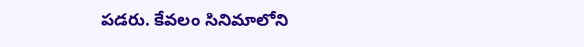పడరు. కేవలం సినిమాలోని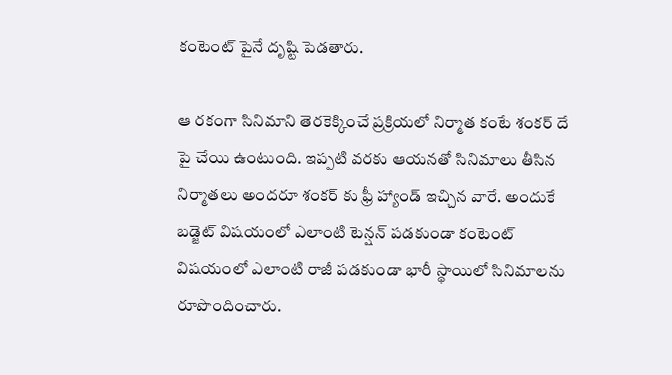కంటెంట్ పైనే దృష్టి పెడతారు.

ఆ రకంగా సినిమాని తెరకెక్కించే ప్రక్రియలో నిర్మాత కంటే శంకర్ దే పై చేయి ఉంటుంది. ఇప్పటి వరకు ఆయనతో సినిమాలు తీసిన నిర్మాతలు అందరూ శంకర్ కు ఫ్రీ హ్యాండ్ ఇచ్చిన వారే. అందుకే బడ్జెట్ విషయంలో ఎలాంటి టెన్షన్ పడకుండా కంటెంట్ విషయంలో ఎలాంటి రాజీ పడకుండా భారీ స్థాయిలో సినిమాలను రూపొందించారు.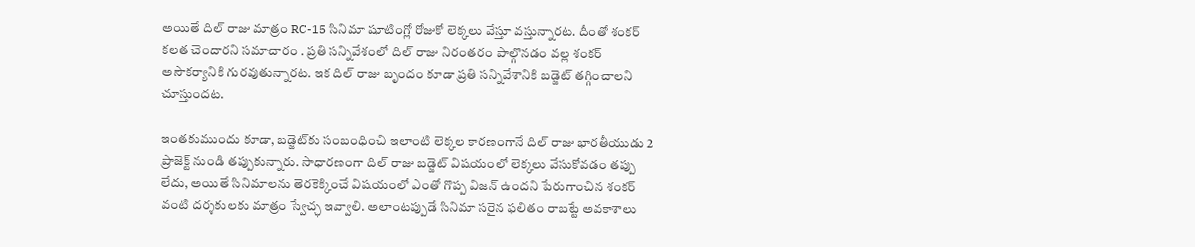అయితే దిల్ రాజు మాత్రం RC-15 సినిమా షూటింగ్లో రోజుకో లెక్కలు వేస్తూ వస్తున్నారట. దీంతో శంకర్ కలత చెందారని సమాచారం . ప్రతి సన్నివేశంలో దిల్ రాజు నిరంతరం పాల్గొనడం వల్ల శంకర్ అసౌకర్యానికి గురవుతున్నారట. ఇక దిల్ రాజు బృందం కూడా ప్రతి సన్నివేశానికి బడ్జెట్ తగ్గించాలని చూస్తుందట.

ఇంతకుముందు కూడా, బడ్జెట్‌కు సంబంధించి ఇలాంటి లెక్కల కారణంగానే దిల్ రాజు భారతీయుడు 2 ప్రాజెక్ట్ నుండి తప్పుకున్నారు. సాధారణంగా దిల్ రాజు బడ్జెట్‌ విషయంలో లెక్కలు వేసుకోవడం తప్పు లేదు, అయితే సినిమాలను తెరకెక్కించే విషయంలో ఎంతో గొప్ప విజన్‌ ఉందని పేరుగాంచిన శంకర్ వంటి దర్శకులకు మాత్రం స్వేచ్ఛ ఇవ్వాలి. అలాంటప్పుడే సినిమా సరైన ఫలితం రాబట్టే అవకాశాలు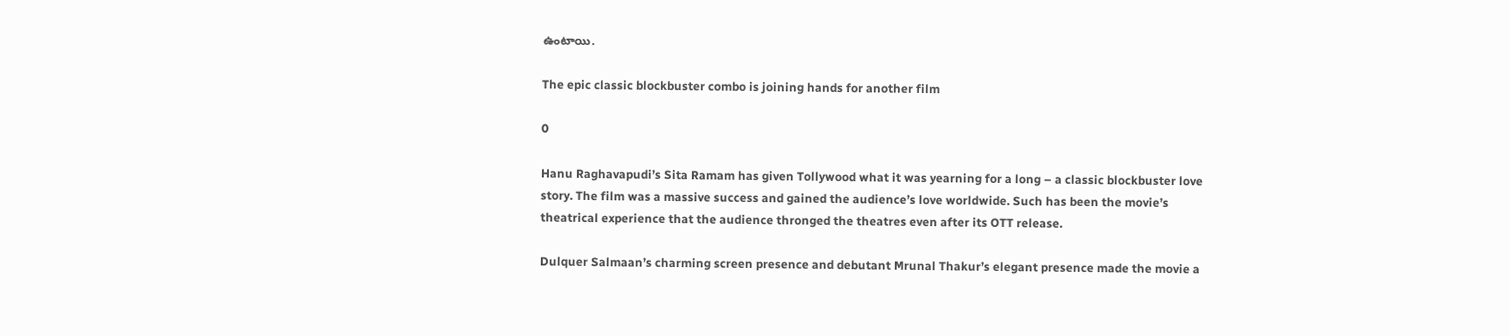ఉంటాయి.

The epic classic blockbuster combo is joining hands for another film

0

Hanu Raghavapudi’s Sita Ramam has given Tollywood what it was yearning for a long – a classic blockbuster love story. The film was a massive success and gained the audience’s love worldwide. Such has been the movie’s theatrical experience that the audience thronged the theatres even after its OTT release.

Dulquer Salmaan’s charming screen presence and debutant Mrunal Thakur’s elegant presence made the movie a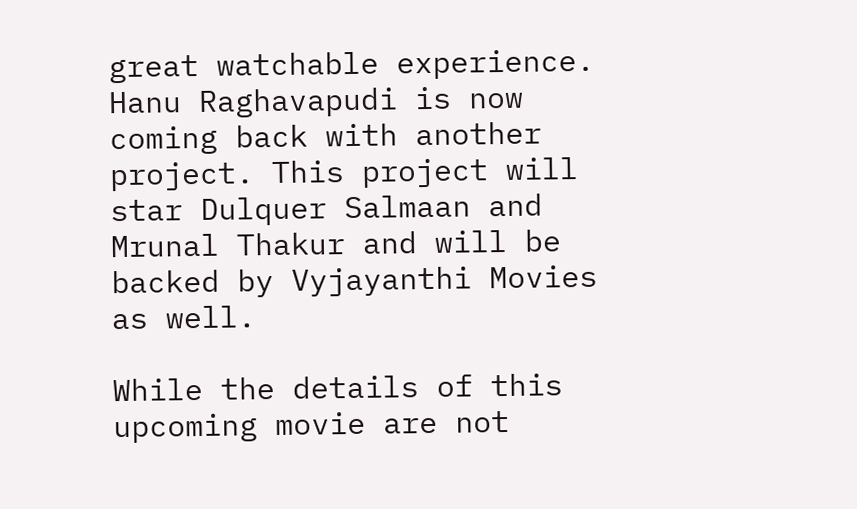great watchable experience. Hanu Raghavapudi is now coming back with another project. This project will star Dulquer Salmaan and Mrunal Thakur and will be backed by Vyjayanthi Movies as well.

While the details of this upcoming movie are not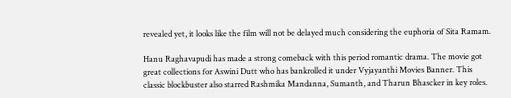revealed yet, it looks like the film will not be delayed much considering the euphoria of Sita Ramam.

Hanu Raghavapudi has made a strong comeback with this period romantic drama. The movie got great collections for Aswini Dutt who has bankrolled it under Vyjayanthi Movies Banner. This classic blockbuster also starred Rashmika Mandanna, Sumanth, and Tharun Bhascker in key roles.